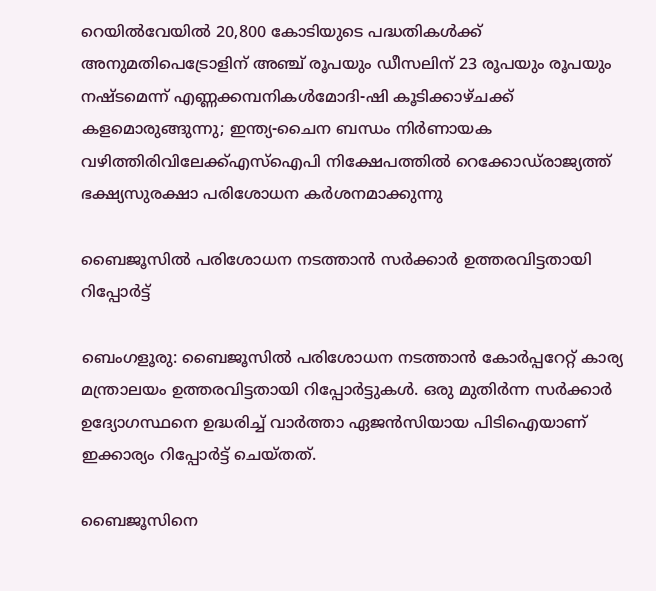റെയില്‍വേയില്‍ 20,800 കോടിയുടെ പദ്ധതികള്‍ക്ക് അനുമതിപെട്രോളിന് അഞ്ച് രൂപയും ഡീസലിന് 23 രൂപയും രൂപയും നഷ്ടമെന്ന് എണ്ണക്കമ്പനികൾമോദി-ഷി കൂടിക്കാഴ്ചക്ക് കളമൊരുങ്ങുന്നു; ഇന്ത്യ-ചൈന ബന്ധം നിര്‍ണായക വഴിത്തിരിവിലേക്ക്എസ്‌ഐപി നിക്ഷേപത്തില്‍ റെക്കോഡ്‌രാജ്യത്ത് ഭക്ഷ്യസുരക്ഷാ പരിശോധന കർശനമാക്കുന്നു

ബൈജൂസിൽ പരിശോധന നടത്താൻ സർക്കാർ ഉത്തരവിട്ടതായി റിപ്പോർട്ട്

ബെംഗളൂരു: ബൈജൂസിൽ പരിശോധന നടത്താൻ കോർപ്പറേറ്റ് കാര്യ മന്ത്രാലയം ഉത്തരവിട്ടതായി റിപ്പോർട്ടുകൾ. ഒരു മുതിർന്ന സർക്കാർ ഉദ്യോഗസ്ഥനെ ഉദ്ധരിച്ച് വാർത്താ ഏജൻസിയായ പിടിഐയാണ് ഇക്കാര്യം റിപ്പോർട്ട് ചെയ്‌തത്‌.

ബൈജൂസിനെ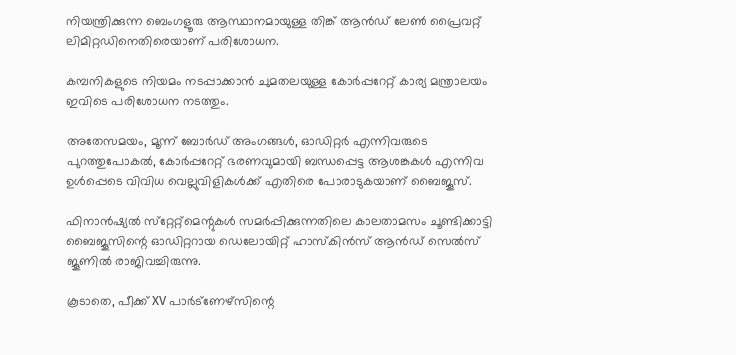നിയന്ത്രിക്കുന്ന ബെംഗളൂരു ആസ്ഥാനമായുള്ള തിങ്ക് ആൻഡ് ലേൺ പ്രൈവറ്റ് ലിമിറ്റഡിനെതിരെയാണ് പരിശോധന.

കമ്പനികളുടെ നിയമം നടപ്പാക്കാൻ ചുമതലയുള്ള കോർപ്പറേറ്റ് കാര്യ മന്ത്രാലയം ഇവിടെ പരിശോധന നടത്തും.

അതേസമയം, മൂന്ന് ബോർഡ് അംഗങ്ങൾ, ഓഡിറ്റർ എന്നിവരുടെ പുറത്തുപോകൽ, കോർപ്പറേറ്റ് ഭരണവുമായി ബന്ധപ്പെട്ട ആശങ്കകൾ എന്നിവ ഉൾപ്പെടെ വിവിധ വെല്ലുവിളികൾക്ക് എതിരെ പോരാടുകയാണ് ബൈജൂസ്.

ഫിനാൻഷ്യൽ സ്‌റ്റേറ്റ്‌മെന്റുകൾ സമർപ്പിക്കുന്നതിലെ കാലതാമസം ചൂണ്ടിക്കാട്ടി ബൈജൂസിന്റെ ഓഡിറ്ററായ ഡെലോയിറ്റ് ഹാസ്‌കിൻസ് ആൻഡ് സെൽസ് ജൂണിൽ രാജിവച്ചിരുന്നു.

കൂടാതെ, പീക്ക് XV പാർട്‌ണേഴ്‌സിന്റെ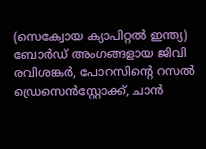(സെക്വോയ ക്യാപിറ്റൽ ഇന്ത്യ) ബോർഡ് അംഗങ്ങളായ ജിവി രവിശങ്കർ, പോറസിന്റെ റസൽ ഡ്രെസെൻസ്റ്റോക്ക്, ചാൻ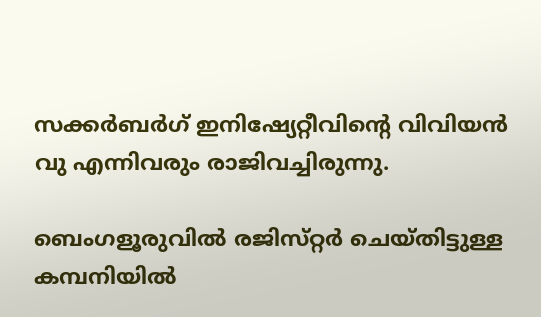സക്കർബർഗ് ഇനിഷ്യേറ്റീവിന്റെ വിവിയൻ വു എന്നിവരും രാജിവച്ചിരുന്നു.

ബെംഗളൂരുവിൽ രജിസ്‌റ്റർ ചെയ്‌തിട്ടുള്ള കമ്പനിയിൽ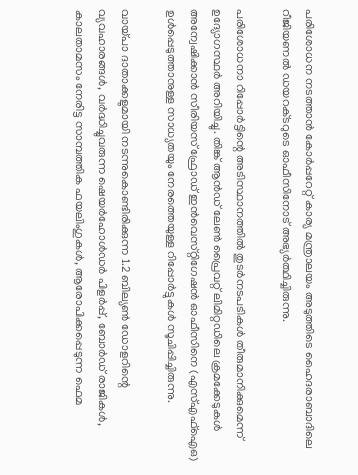പരിശോധന നടത്താൻ കോർപ്പറേറ്റ് കാര്യ മന്ത്രാലയം അടുത്തിടെ ഹൈദരാബാദിലെ റീജിയണൽ ഡയറക്‌ടറുടെ ഓഫീസിനോട് അഭ്യർത്ഥിച്ചിരുന്നു.

പരിശോധനാ റിപ്പോർട്ടിന്റെ അടിസ്ഥാനത്തിൽ തുടർനടപടികൾ തീരുമാനിക്കുമെന്ന് ഉദ്യോഗസ്ഥർ അറിയിച്ചു. തിങ്ക് ആൻഡ് ലേൺ പ്രൈവറ്റ് ലിമിറ്റഡിലെ ക്രമക്കേടുകൾ അന്വേഷിക്കാൻ സീരിയസ് ഫ്രോഡ് ഇൻവെസ്‌റ്റിഗേഷൻ ഓഫീസിനെ (എസ്എഫ്ഐഒ) ഉൾപ്പെടുത്താനുള്ള സാധ്യതയും നേരത്തെയുള്ള റിപ്പോർട്ടുകൾ സൂചിപ്പിച്ചിരുന്നു.

വായ്‌പാ ദാതാക്കളുമായി നടന്നുകൊണ്ടിരിക്കുന്ന 1.2 ബില്യൺ ഡോളറിന്റെ വ്യവഹാരങ്ങൾ, വർദ്ധിച്ചുവരുന്ന ഷെയർഹോൾഡർ പിളർപ്പ്, ബോർഡ് രാജികൾ, കാലതാമസം നേരിട്ട സാമ്പത്തിക ഫയലിംഗുകൾ, ആരോപിക്കപ്പെടുന്ന ഫെമ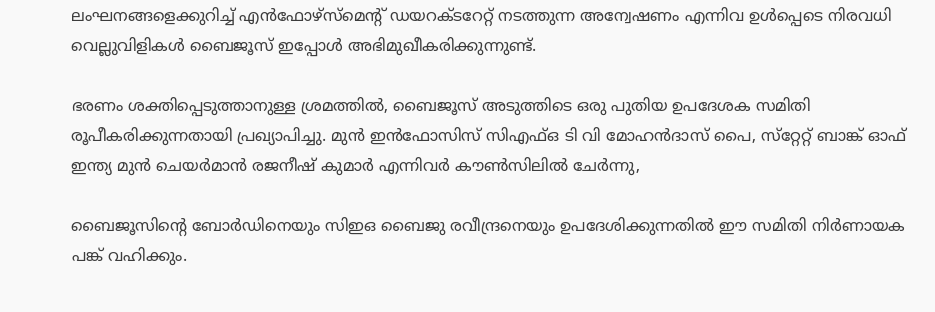ലംഘനങ്ങളെക്കുറിച്ച് എൻഫോഴ്‌സ്‌മെന്റ് ഡയറക്‌ടറേറ്റ് നടത്തുന്ന അന്വേഷണം എന്നിവ ഉൾപ്പെടെ നിരവധി വെല്ലുവിളികൾ ബൈജൂസ് ഇപ്പോൾ അഭിമുഖീകരിക്കുന്നുണ്ട്.

ഭരണം ശക്തിപ്പെടുത്താനുള്ള ശ്രമത്തിൽ, ബൈജൂസ് അടുത്തിടെ ഒരു പുതിയ ഉപദേശക സമിതി രൂപീകരിക്കുന്നതായി പ്രഖ്യാപിച്ചു. മുൻ ഇൻഫോസിസ് സിഎഫ്ഒ ടി വി മോഹൻദാസ് പൈ, സ്‌റ്റേറ്റ് ബാങ്ക് ഓഫ് ഇന്ത്യ മുൻ ചെയർമാൻ രജനീഷ് കുമാർ എന്നിവർ കൗൺസിലിൽ ചേർന്നു,

ബൈജൂസിന്റെ ബോർഡിനെയും സിഇഒ ബൈജു രവീന്ദ്രനെയും ഉപദേശിക്കുന്നതിൽ ഈ സമിതി നിർണായക പങ്ക് വഹിക്കും.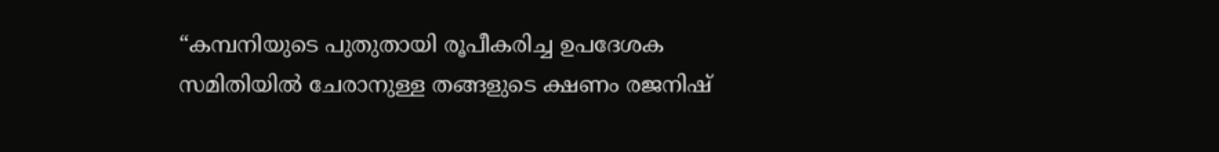“കമ്പനിയുടെ പുതുതായി രൂപീകരിച്ച ഉപദേശക സമിതിയിൽ ചേരാനുള്ള തങ്ങളുടെ ക്ഷണം രജനിഷ്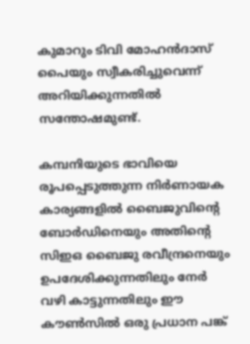കുമാറും ടിവി മോഹൻദാസ് പൈയും സ്വീകരിച്ചുവെന്ന് അറിയിക്കുന്നതിൽ സന്തോഷമുണ്ട്.

കമ്പനിയുടെ ഭാവിയെ രൂപപ്പെടുത്തുന്ന നിർണായക കാര്യങ്ങളിൽ ബൈജുവിന്റെ ബോർഡിനെയും അതിന്റെ സിഇഒ ബൈജു രവീന്ദ്രനെയും ഉപദേശിക്കുന്നതിലും നേർ വഴി കാട്ടുന്നതിലും ഈ കൗൺസിൽ ഒരു പ്രധാന പങ്ക്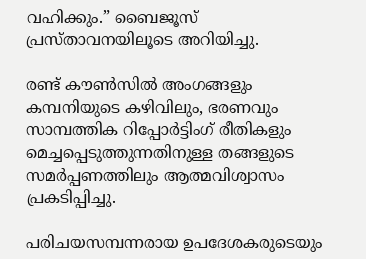വഹിക്കും.” ബൈജൂസ് പ്രസ്‌താവനയിലൂടെ അറിയിച്ചു.

രണ്ട് കൗൺസിൽ അംഗങ്ങളും കമ്പനിയുടെ കഴിവിലും, ഭരണവും സാമ്പത്തിക റിപ്പോർട്ടിംഗ് രീതികളും മെച്ചപ്പെടുത്തുന്നതിനുള്ള തങ്ങളുടെ സമർപ്പണത്തിലും ആത്മവിശ്വാസം പ്രകടിപ്പിച്ചു.

പരിചയസമ്പന്നരായ ഉപദേശകരുടെയും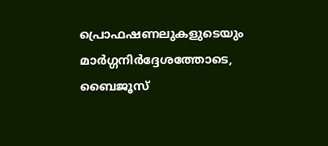പ്രൊഫഷണലുകളുടെയും മാർഗ്ഗനിർദ്ദേശത്തോടെ, ബൈജൂസ്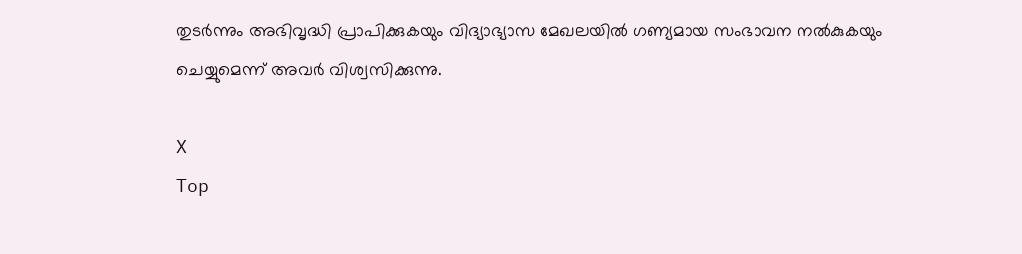തുടർന്നും അഭിവൃദ്ധി പ്രാപിക്കുകയും വിദ്യാഭ്യാസ മേഖലയിൽ ഗണ്യമായ സംഭാവന നൽകുകയും ചെയ്യുമെന്ന് അവർ വിശ്വസിക്കുന്നു.

X
Top